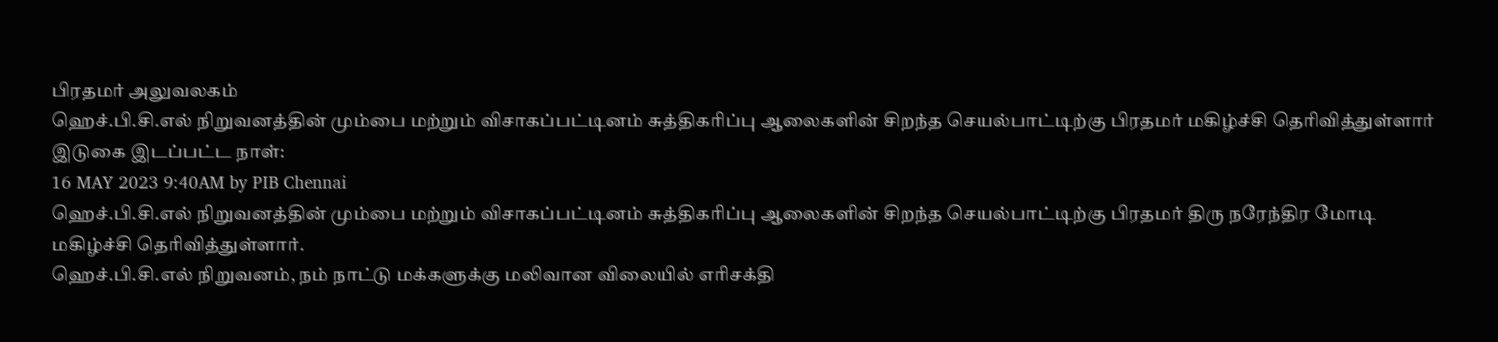பிரதமர் அலுவலகம்
ஹெச்.பி.சி.எல் நிறுவனத்தின் மும்பை மற்றும் விசாகப்பட்டினம் சுத்திகரிப்பு ஆலைகளின் சிறந்த செயல்பாட்டிற்கு பிரதமர் மகிழ்ச்சி தெரிவித்துள்ளார்
இடுகை இடப்பட்ட நாள்:
16 MAY 2023 9:40AM by PIB Chennai
ஹெச்.பி.சி.எல் நிறுவனத்தின் மும்பை மற்றும் விசாகப்பட்டினம் சுத்திகரிப்பு ஆலைகளின் சிறந்த செயல்பாட்டிற்கு பிரதமர் திரு நரேந்திர மோடி மகிழ்ச்சி தெரிவித்துள்ளார்.
ஹெச்.பி.சி.எல் நிறுவனம், நம் நாட்டு மக்களுக்கு மலிவான விலையில் எரிசக்தி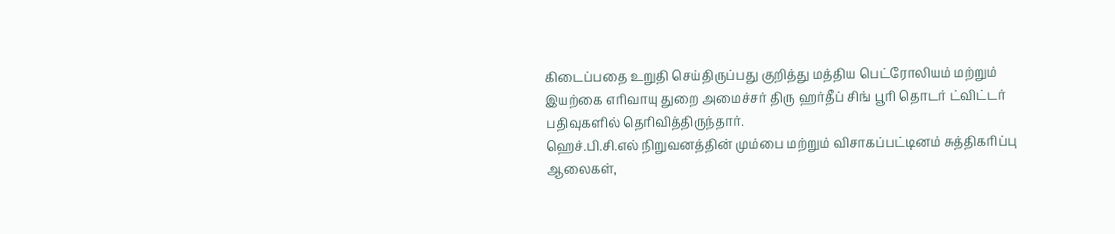கிடைப்பதை உறுதி செய்திருப்பது குறித்து மத்திய பெட்ரோலியம் மற்றும் இயற்கை எரிவாயு துறை அமைச்சர் திரு ஹர்தீப் சிங் பூரி தொடர் ட்விட்டர் பதிவுகளில் தெரிவித்திருந்தார்.
ஹெச்.பி.சி.எல் நிறுவனத்தின் மும்பை மற்றும் விசாகப்பட்டினம் சுத்திகரிப்பு ஆலைகள்,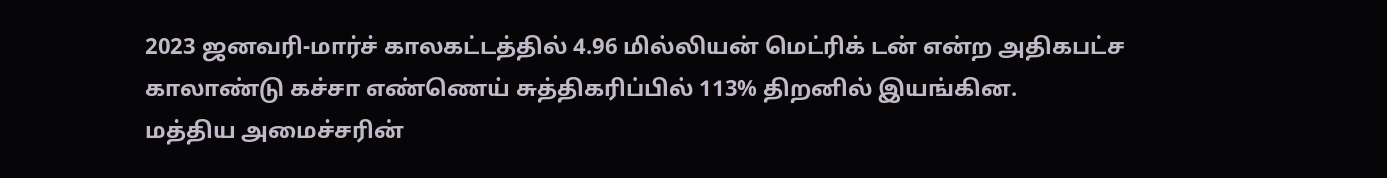2023 ஜனவரி-மார்ச் காலகட்டத்தில் 4.96 மில்லியன் மெட்ரிக் டன் என்ற அதிகபட்ச காலாண்டு கச்சா எண்ணெய் சுத்திகரிப்பில் 113% திறனில் இயங்கின.
மத்திய அமைச்சரின்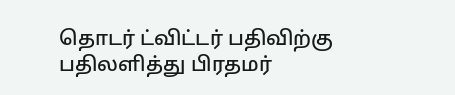தொடர் ட்விட்டர் பதிவிற்கு பதிலளித்து பிரதமர்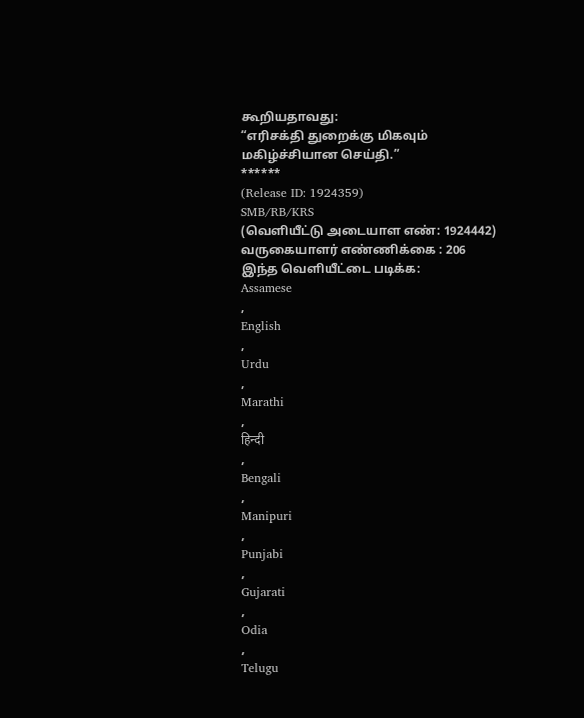கூறியதாவது:
“எரிசக்தி துறைக்கு மிகவும் மகிழ்ச்சியான செய்தி.”
******
(Release ID: 1924359)
SMB/RB/KRS
(வெளியீட்டு அடையாள எண்: 1924442)
வருகையாளர் எண்ணிக்கை : 206
இந்த வெளியீட்டை படிக்க:
Assamese
,
English
,
Urdu
,
Marathi
,
हिन्दी
,
Bengali
,
Manipuri
,
Punjabi
,
Gujarati
,
Odia
,
Telugu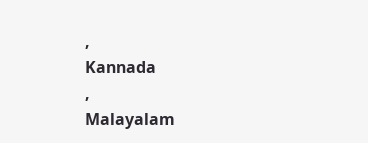,
Kannada
,
Malayalam